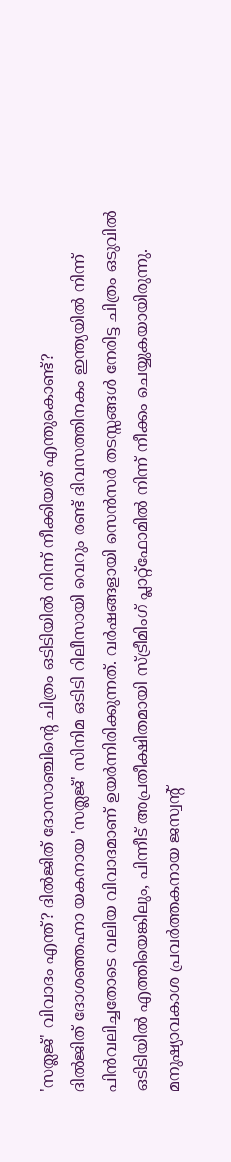'സത്ലജ്' വിവാദം എന്ത്? ദിൽജിത് ദോസാഞ്ചിന്റെ ചിത്രം ഒടിടിയിൽ നിന്ന് നീക്കിയത് എന്തുകൊണ്ട്?
ദിൽജിത് ദോശഞ്ഞഹ്നാ യകനായ 'സത്ലജ്' സിനിമ ഒടിടി റിലീസായി വെറും രണ്ട് ദിവസത്തിനകം ഇന്ത്യയിൽ നിന്ന് പിൻവലിച്ചതോടെ വലിയ വിവാദമാണ് ഉയർന്നിരിക്കുന്നത്. വർഷങ്ങളായി സെൻസർ തടസ്സങ്ങൾ നേരിട്ട ചിത്രം ഒടുവിൽ ഒടിടിയിൽ എത്തിയെങ്കിലും, പിന്നീട് അപ്രതീക്ഷിതമായി സ്ട്രീമിംഗ് പ്ലാറ്റ്ഫോമിൽ നിന്ന് നീക്കം ചെയ്യുകയായിരുന്നു.
മനുഷ്യാവകാശ പ്രവർത്തകനായ ജസ്വന്റ്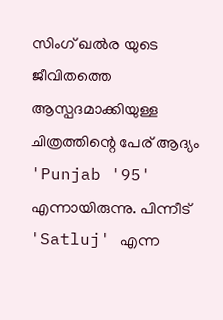സിംഗ് ഖൽര യുടെ ജീവിതത്തെ ആസ്പദമാക്കിയുള്ള ചിത്രത്തിന്റെ പേര് ആദ്യം 'Punjab '95' എന്നായിരുന്നു. പിന്നീട് 'Satluj' എന്ന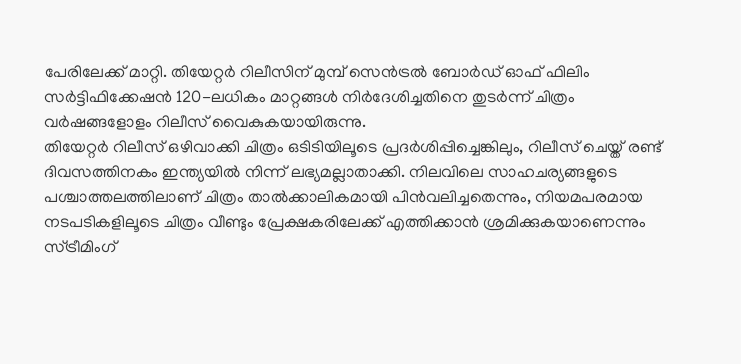പേരിലേക്ക് മാറ്റി. തിയേറ്റർ റിലീസിന് മുമ്പ് സെൻട്രൽ ബോർഡ് ഓഫ് ഫിലിം സർട്ടിഫിക്കേഷൻ 120-ലധികം മാറ്റങ്ങൾ നിർദേശിച്ചതിനെ തുടർന്ന് ചിത്രം വർഷങ്ങളോളം റിലീസ് വൈകുകയായിരുന്നു.
തിയേറ്റർ റിലീസ് ഒഴിവാക്കി ചിത്രം ഒടിടിയിലൂടെ പ്രദർശിപ്പിച്ചെങ്കിലും, റിലീസ് ചെയ്ത് രണ്ട് ദിവസത്തിനകം ഇന്ത്യയിൽ നിന്ന് ലഭ്യമല്ലാതാക്കി. നിലവിലെ സാഹചര്യങ്ങളുടെ പശ്ചാത്തലത്തിലാണ് ചിത്രം താൽക്കാലികമായി പിൻവലിച്ചതെന്നും, നിയമപരമായ നടപടികളിലൂടെ ചിത്രം വീണ്ടും പ്രേക്ഷകരിലേക്ക് എത്തിക്കാൻ ശ്രമിക്കുകയാണെന്നും സ്ട്രീമിംഗ്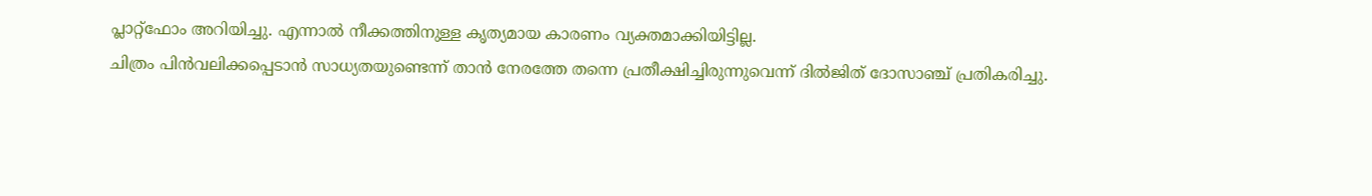പ്ലാറ്റ്ഫോം അറിയിച്ചു. എന്നാൽ നീക്കത്തിനുള്ള കൃത്യമായ കാരണം വ്യക്തമാക്കിയിട്ടില്ല.
ചിത്രം പിൻവലിക്കപ്പെടാൻ സാധ്യതയുണ്ടെന്ന് താൻ നേരത്തേ തന്നെ പ്രതീക്ഷിച്ചിരുന്നുവെന്ന് ദിൽജിത് ദോസാഞ്ച് പ്രതികരിച്ചു.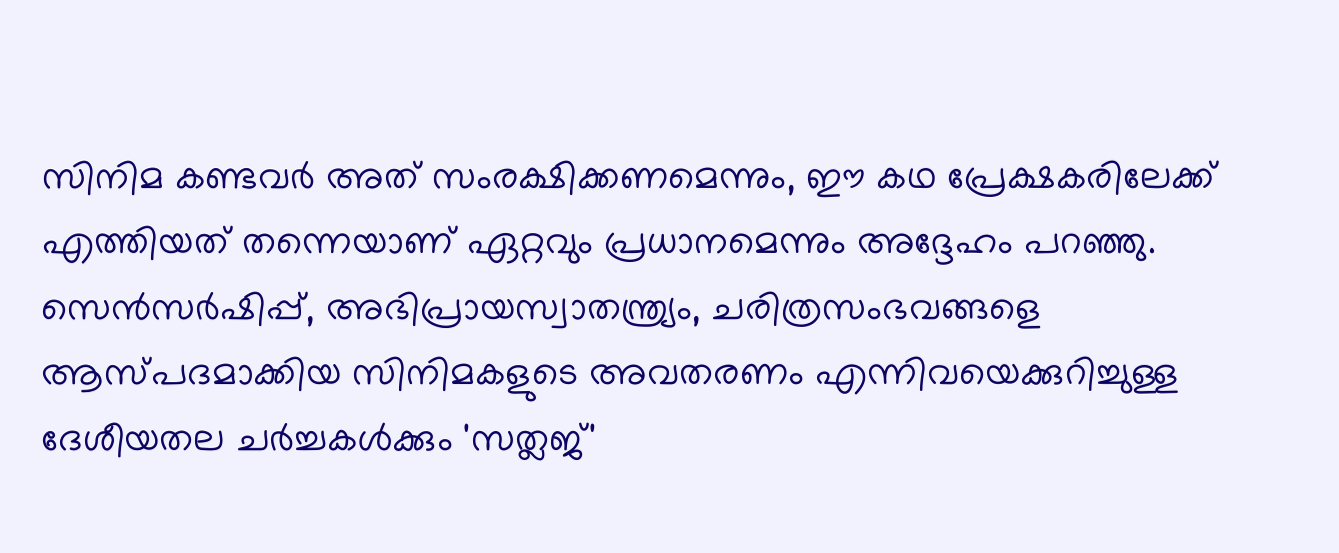സിനിമ കണ്ടവർ അത് സംരക്ഷിക്കണമെന്നും, ഈ കഥ പ്രേക്ഷകരിലേക്ക് എത്തിയത് തന്നെയാണ് ഏറ്റവും പ്രധാനമെന്നും അദ്ദേഹം പറഞ്ഞു.
സെൻസർഷിപ്പ്, അഭിപ്രായസ്വാതന്ത്ര്യം, ചരിത്രസംഭവങ്ങളെ ആസ്പദമാക്കിയ സിനിമകളുടെ അവതരണം എന്നിവയെക്കുറിച്ചുള്ള ദേശീയതല ചർച്ചകൾക്കും 'സത്ലജ്'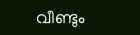വീണ്ടും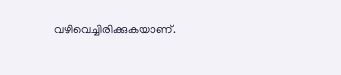വഴിവെച്ചിരിക്കുകയാണ്.